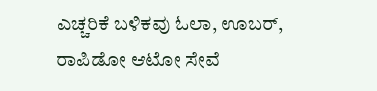ಎಚ್ಚರಿಕೆ ಬಳಿಕವು ಓಲಾ, ಊಬರ್, ರಾಪಿಡೋ ಆಟೋ ಸೇವೆ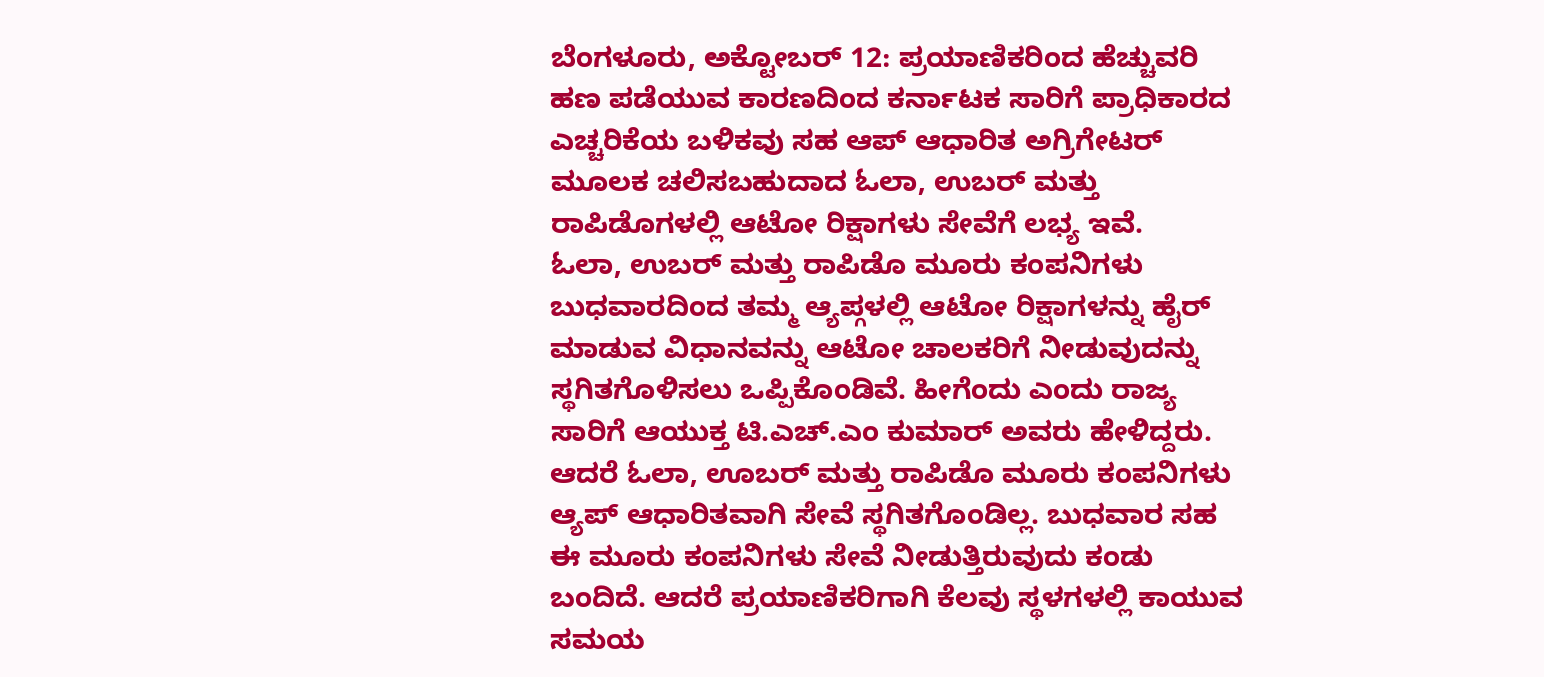ಬೆಂಗಳೂರು, ಅಕ್ಟೋಬರ್ 12: ಪ್ರಯಾಣಿಕರಿಂದ ಹೆಚ್ಚುವರಿ ಹಣ ಪಡೆಯುವ ಕಾರಣದಿಂದ ಕರ್ನಾಟಕ ಸಾರಿಗೆ ಪ್ರಾಧಿಕಾರದ ಎಚ್ಚರಿಕೆಯ ಬಳಿಕವು ಸಹ ಆಪ್ ಆಧಾರಿತ ಅಗ್ರಿಗೇಟರ್ ಮೂಲಕ ಚಲಿಸಬಹುದಾದ ಓಲಾ, ಉಬರ್ ಮತ್ತು ರಾಪಿಡೊಗಳಲ್ಲಿ ಆಟೋ ರಿಕ್ಷಾಗಳು ಸೇವೆಗೆ ಲಭ್ಯ ಇವೆ.
ಓಲಾ, ಉಬರ್ ಮತ್ತು ರಾಪಿಡೊ ಮೂರು ಕಂಪನಿಗಳು ಬುಧವಾರದಿಂದ ತಮ್ಮ ಆ್ಯಪ್ಗಳಲ್ಲಿ ಆಟೋ ರಿಕ್ಷಾಗಳನ್ನು ಹೈರ್ ಮಾಡುವ ವಿಧಾನವನ್ನು ಆಟೋ ಚಾಲಕರಿಗೆ ನೀಡುವುದನ್ನು ಸ್ಥಗಿತಗೊಳಿಸಲು ಒಪ್ಪಿಕೊಂಡಿವೆ. ಹೀಗೆಂದು ಎಂದು ರಾಜ್ಯ ಸಾರಿಗೆ ಆಯುಕ್ತ ಟಿ.ಎಚ್.ಎಂ ಕುಮಾರ್ ಅವರು ಹೇಳಿದ್ದರು.
ಆದರೆ ಓಲಾ, ಊಬರ್ ಮತ್ತು ರಾಪಿಡೊ ಮೂರು ಕಂಪನಿಗಳು ಆ್ಯಪ್ ಆಧಾರಿತವಾಗಿ ಸೇವೆ ಸ್ಥಗಿತಗೊಂಡಿಲ್ಲ. ಬುಧವಾರ ಸಹ ಈ ಮೂರು ಕಂಪನಿಗಳು ಸೇವೆ ನೀಡುತ್ತಿರುವುದು ಕಂಡು ಬಂದಿದೆ. ಆದರೆ ಪ್ರಯಾಣಿಕರಿಗಾಗಿ ಕೆಲವು ಸ್ಥಳಗಳಲ್ಲಿ ಕಾಯುವ ಸಮಯ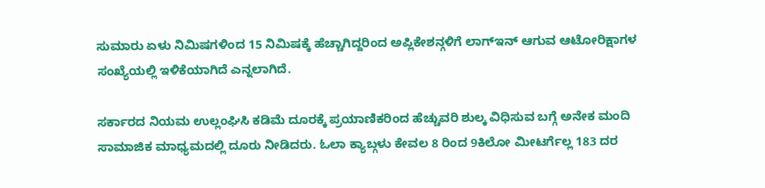ಸುಮಾರು ಏಳು ನಿಮಿಷಗಳಿಂದ 15 ನಿಮಿಷಕ್ಕೆ ಹೆಚ್ಚಾಗಿದ್ದರಿಂದ ಅಪ್ಲಿಕೇಶನ್ಗಳಿಗೆ ಲಾಗ್ಇನ್ ಆಗುವ ಆಟೋರಿಕ್ಷಾಗಳ ಸಂಖ್ಯೆಯಲ್ಲಿ ಇಳಿಕೆಯಾಗಿದೆ ಎನ್ನಲಾಗಿದೆ.

ಸರ್ಕಾರದ ನಿಯಮ ಉಲ್ಲಂಘಿಸಿ ಕಡಿಮೆ ದೂರಕ್ಕೆ ಪ್ರಯಾಣಿಕರಿಂದ ಹೆಚ್ಚುವರಿ ಶುಲ್ಕ ವಿಧಿಸುವ ಬಗ್ಗೆ ಅನೇಕ ಮಂದಿ ಸಾಮಾಜಿಕ ಮಾಧ್ಯಮದಲ್ಲಿ ದೂರು ನೀಡಿದರು. ಓಲಾ ಕ್ಯಾಬ್ಗಳು ಕೇವಲ 8 ರಿಂದ 9ಕಿಲೋ ಮೀಟರ್ಗೆಲ್ಲ 183 ದರ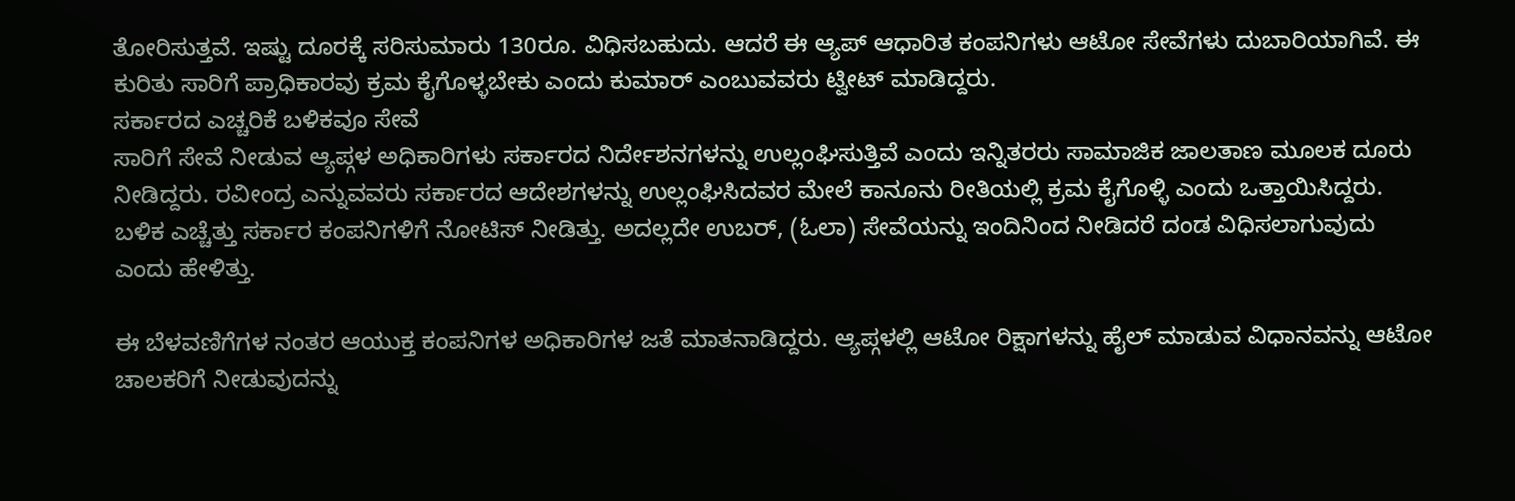ತೋರಿಸುತ್ತವೆ. ಇಷ್ಟು ದೂರಕ್ಕೆ ಸರಿಸುಮಾರು 130ರೂ. ವಿಧಿಸಬಹುದು. ಆದರೆ ಈ ಆ್ಯಪ್ ಆಧಾರಿತ ಕಂಪನಿಗಳು ಆಟೋ ಸೇವೆಗಳು ದುಬಾರಿಯಾಗಿವೆ. ಈ ಕುರಿತು ಸಾರಿಗೆ ಪ್ರಾಧಿಕಾರವು ಕ್ರಮ ಕೈಗೊಳ್ಳಬೇಕು ಎಂದು ಕುಮಾರ್ ಎಂಬುವವರು ಟ್ವೀಟ್ ಮಾಡಿದ್ದರು.
ಸರ್ಕಾರದ ಎಚ್ಚರಿಕೆ ಬಳಿಕವೂ ಸೇವೆ
ಸಾರಿಗೆ ಸೇವೆ ನೀಡುವ ಆ್ಯಪ್ಗಳ ಅಧಿಕಾರಿಗಳು ಸರ್ಕಾರದ ನಿರ್ದೇಶನಗಳನ್ನು ಉಲ್ಲಂಘಿಸುತ್ತಿವೆ ಎಂದು ಇನ್ನಿತರರು ಸಾಮಾಜಿಕ ಜಾಲತಾಣ ಮೂಲಕ ದೂರು ನೀಡಿದ್ದರು. ರವೀಂದ್ರ ಎನ್ನುವವರು ಸರ್ಕಾರದ ಆದೇಶಗಳನ್ನು ಉಲ್ಲಂಘಿಸಿದವರ ಮೇಲೆ ಕಾನೂನು ರೀತಿಯಲ್ಲಿ ಕ್ರಮ ಕೈಗೊಳ್ಳಿ ಎಂದು ಒತ್ತಾಯಿಸಿದ್ದರು. ಬಳಿಕ ಎಚ್ಚೆತ್ತು ಸರ್ಕಾರ ಕಂಪನಿಗಳಿಗೆ ನೋಟಿಸ್ ನೀಡಿತ್ತು. ಅದಲ್ಲದೇ ಉಬರ್, (ಓಲಾ) ಸೇವೆಯನ್ನು ಇಂದಿನಿಂದ ನೀಡಿದರೆ ದಂಡ ವಿಧಿಸಲಾಗುವುದು ಎಂದು ಹೇಳಿತ್ತು.

ಈ ಬೆಳವಣಿಗೆಗಳ ನಂತರ ಆಯುಕ್ತ ಕಂಪನಿಗಳ ಅಧಿಕಾರಿಗಳ ಜತೆ ಮಾತನಾಡಿದ್ದರು. ಆ್ಯಪ್ಗಳಲ್ಲಿ ಆಟೋ ರಿಕ್ಷಾಗಳನ್ನು ಹೈಲ್ ಮಾಡುವ ವಿಧಾನವನ್ನು ಆಟೋ ಚಾಲಕರಿಗೆ ನೀಡುವುದನ್ನು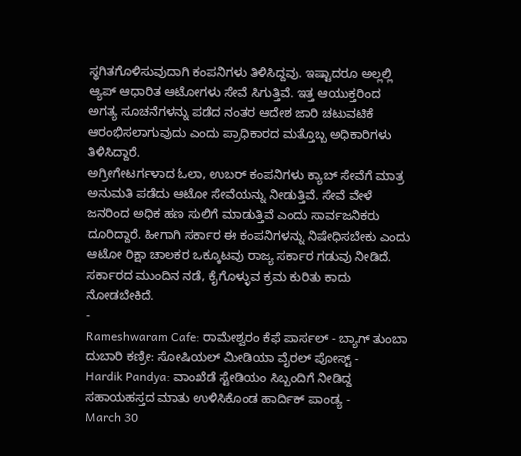ಸ್ಥಗಿತಗೊಳಿಸುವುದಾಗಿ ಕಂಪನಿಗಳು ತಿಳಿಸಿದ್ದವು. ಇಷ್ಟಾದರೂ ಅಲ್ಲಲ್ಲಿ ಆ್ಯಪ್ ಆಧಾರಿತ ಆಟೋಗಳು ಸೇವೆ ಸಿಗುತ್ತಿವೆ. ಇತ್ತ ಆಯುಕ್ತರಿಂದ ಅಗತ್ಯ ಸೂಚನೆಗಳನ್ನು ಪಡೆದ ನಂತರ ಆದೇಶ ಜಾರಿ ಚಟುವಟಿಕೆ ಆರಂಭಿಸಲಾಗುವುದು ಎಂದು ಪ್ರಾಧಿಕಾರದ ಮತ್ತೊಬ್ಬ ಅಧಿಕಾರಿಗಳು ತಿಳಿಸಿದ್ದಾರೆ.
ಅಗ್ರೀಗೇಟರ್ಗಳಾದ ಓಲಾ, ಉಬರ್ ಕಂಪನಿಗಳು ಕ್ಯಾಬ್ ಸೇವೆಗೆ ಮಾತ್ರ ಅನುಮತಿ ಪಡೆದು ಆಟೋ ಸೇವೆಯನ್ನು ನೀಡುತ್ತಿವೆ. ಸೇವೆ ವೇಳೆ ಜನರಿಂದ ಅಧಿಕ ಹಣ ಸುಲಿಗೆ ಮಾಡುತ್ತಿವೆ ಎಂದು ಸಾರ್ವಜನಿಕರು ದೂರಿದ್ದಾರೆ. ಹೀಗಾಗಿ ಸರ್ಕಾರ ಈ ಕಂಪನಿಗಳನ್ನು ನಿಷೇಧಿಸಬೇಕು ಎಂದು ಆಟೋ ರಿಕ್ಷಾ ಚಾಲಕರ ಒಕ್ಕೂಟವು ರಾಜ್ಯ ಸರ್ಕಾರ ಗಡುವು ನೀಡಿದೆ. ಸರ್ಕಾರದ ಮುಂದಿನ ನಡೆ, ಕೈಗೊಳ್ಳುವ ಕ್ರಮ ಕುರಿತು ಕಾದು ನೋಡಬೇಕಿದೆ.
-
Rameshwaram Cafe: ರಾಮೇಶ್ವರಂ ಕೆಫೆ ಪಾರ್ಸಲ್ - ಬ್ಯಾಗ್ ತುಂಬಾ ದುಬಾರಿ ಕಣ್ರೀ: ಸೋಷಿಯಲ್ ಮೀಡಿಯಾ ವೈರಲ್ ಪೋಸ್ಟ್ -
Hardik Pandya: ವಾಂಖೆಡೆ ಸ್ಟೇಡಿಯಂ ಸಿಬ್ಬಂದಿಗೆ ನೀಡಿದ್ದ ಸಹಾಯಹಸ್ತದ ಮಾತು ಉಳಿಸಿಕೊಂಡ ಹಾರ್ದಿಕ್ ಪಾಂಡ್ಯ -
March 30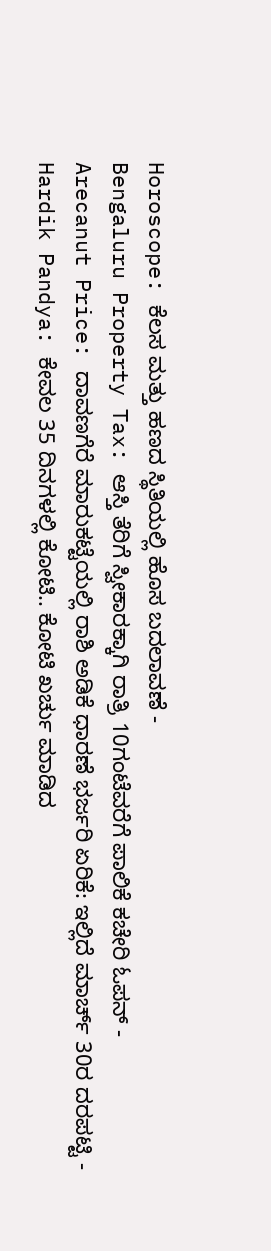Horoscope: ಕೆಲಸ ಮತ್ತು ಹಣದ ಸ್ಥಿತಿಯಲ್ಲಿ ಹೊಸ ಬದಲಾವಣೆ -
Bengaluru Property Tax: ಆಸ್ತಿ ತೆರಿಗೆ ಸ್ವೀಕಾರಕ್ಕಾಗಿ ರಾತ್ರಿ 10ಗಂಟೆವರೆಗೆ ಪಾಲಿಕೆ ಕಚೇರಿ ಓಪನ್ -
Arecanut Price: ದಾವಣಗೆರೆ ಮಾರುಕಟ್ಟೆಯಲ್ಲಿ ರಾಶಿ ಅಡಿಕೆ ಧಾರಣೆ ಭರ್ಜರಿ ಏರಿಕೆ: ಇಲ್ಲಿದೆ ಮಾರ್ಚ್ 30ರ ದರಪಟ್ಟಿ -
Hardik Pandya: ಕೇವಲ 35 ದಿನಗಳಲ್ಲಿ ಕೋಟಿ.. ಕೋಟಿ ಖರ್ಚು ಮಾಡಿದ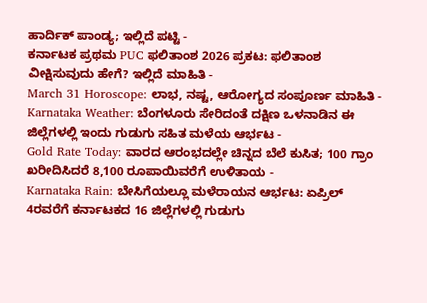ಹಾರ್ದಿಕ್ ಪಾಂಡ್ಯ; ಇಲ್ಲಿದೆ ಪಟ್ಟಿ -
ಕರ್ನಾಟಕ ಪ್ರಥಮ PUC ಫಲಿತಾಂಶ 2026 ಪ್ರಕಟ: ಫಲಿತಾಂಶ ವೀಕ್ಷಿಸುವುದು ಹೇಗೆ? ಇಲ್ಲಿದೆ ಮಾಹಿತಿ -
March 31 Horoscope: ಲಾಭ, ನಷ್ಟ, ಆರೋಗ್ಯದ ಸಂಪೂರ್ಣ ಮಾಹಿತಿ -
Karnataka Weather: ಬೆಂಗಳೂರು ಸೇರಿದಂತೆ ದಕ್ಷಿಣ ಒಳನಾಡಿನ ಈ ಜಿಲ್ಲೆಗಳಲ್ಲಿ ಇಂದು ಗುಡುಗು ಸಹಿತ ಮಳೆಯ ಆರ್ಭಟ -
Gold Rate Today: ವಾರದ ಆರಂಭದಲ್ಲೇ ಚಿನ್ನದ ಬೆಲೆ ಕುಸಿತ; 100 ಗ್ರಾಂ ಖರೀದಿಸಿದರೆ 8,100 ರೂಪಾಯಿವರೆಗೆ ಉಳಿತಾಯ -
Karnataka Rain: ಬೇಸಿಗೆಯಲ್ಲೂ ಮಳೆರಾಯನ ಆರ್ಭಟ: ಏಪ್ರಿಲ್ 4ರವರೆಗೆ ಕರ್ನಾಟಕದ 16 ಜಿಲ್ಲೆಗಳಲ್ಲಿ ಗುಡುಗು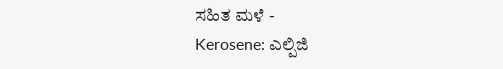ಸಹಿತ ಮಳೆ -
Kerosene: ಎಲ್ಪಿಜಿ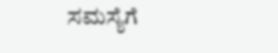ಸಮಸ್ಯೆಗೆ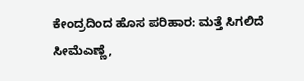ಕೇಂದ್ರದಿಂದ ಹೊಸ ಪರಿಹಾರ: ಮತ್ತೆ ಸಿಗಲಿದೆ ಸೀಮೆಎಣ್ಣೆ,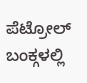ಪೆಟ್ರೋಲ್ ಬಂಕ್ಗಳಲ್ಲಿ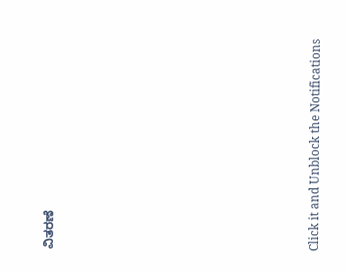ವಿತರಣೆ












Click it and Unblock the Notifications